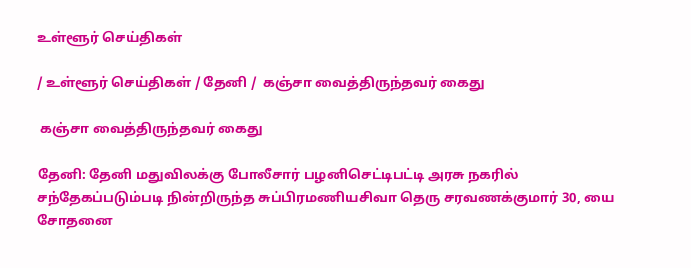உள்ளூர் செய்திகள்

/ உள்ளூர் செய்திகள் / தேனி /  கஞ்சா வைத்திருந்தவர் கைது

 கஞ்சா வைத்திருந்தவர் கைது

தேனி: தேனி மதுவிலக்கு போலீசார் பழனிசெட்டிபட்டி அரசு நகரில் சந்தேகப்படும்படி நின்றிருந்த சுப்பிரமணியசிவா தெரு சரவணக்குமார் 30, யை சோதனை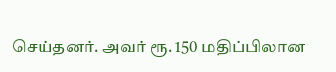செய்தனர். அவர் ரூ. 150 மதிப்பிலான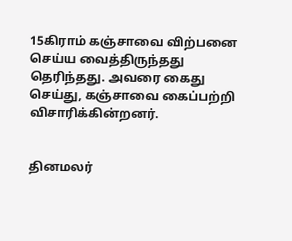15கிராம் கஞ்சாவை விற்பனை செய்ய வைத்திருந்தது தெரிந்தது. அவரை கைது செய்து, கஞ்சாவை கைப்பற்றி விசாரிக்கின்றனர்.


தினமலர்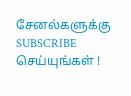சேனல்களுக்கு SUBSCRIBE செய்யுங்கள் !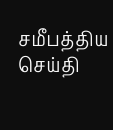சமீபத்திய செய்தி